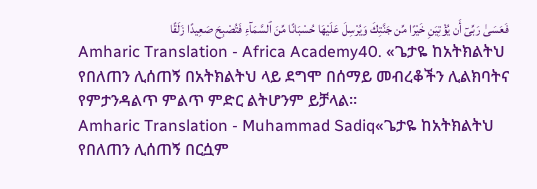فَعَسَىٰ رَبِّىٓ أَن يُؤْتِيَنِ خَيْرًا مِّن جَنَّتِكَ وَيُرْسِلَ عَلَيْهَا حُسْبَانًا مِّنَ ٱلسَّمَآءِ فَتُصْبِحَ صَعِيدًا زَلَقًا
Amharic Translation - Africa Academy40. «ጌታዬ ከአትክልትህ የበለጠን ሊሰጠኝ በአትክልትህ ላይ ደግሞ በሰማይ መብረቆችን ሊልክባትና የምታንዳልጥ ምልጥ ምድር ልትሆንም ይቻላል።
Amharic Translation - Muhammad Sadiq«ጌታዬ ከአትክልትህ የበለጠን ሊሰጠኝ በርሷም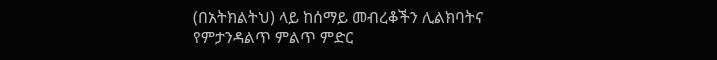(በአትክልትህ) ላይ ከሰማይ መብረቆችን ሊልክባትና የምታንዳልጥ ምልጥ ምድር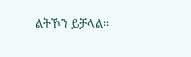ልትኾን ይቻላል፡፡